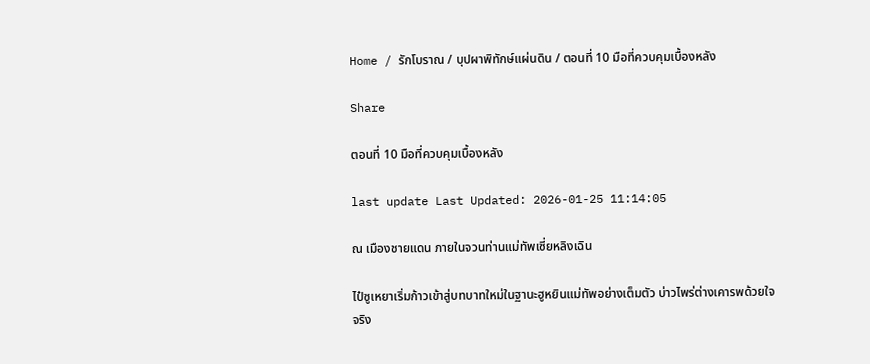Home / รักโบราณ / บุปผาพิทักษ์แผ่นดิน / ตอนที่ 10 มือที่ควบคุมเบื้องหลัง

Share

ตอนที่ 10 มือที่ควบคุมเบื้องหลัง

last update Last Updated: 2026-01-25 11:14:05

ณ เมืองชายแดน ภายในจวนท่านแม่ทัพเซี่ยหลิงเฉิน

ไป๋ซูเหยาเริ่มก้าวเข้าสู่บทบาทใหม่ในฐานะฮูหยินแม่ทัพอย่างเต็มตัว บ่าวไพร่ต่างเคารพด้วยใจจริง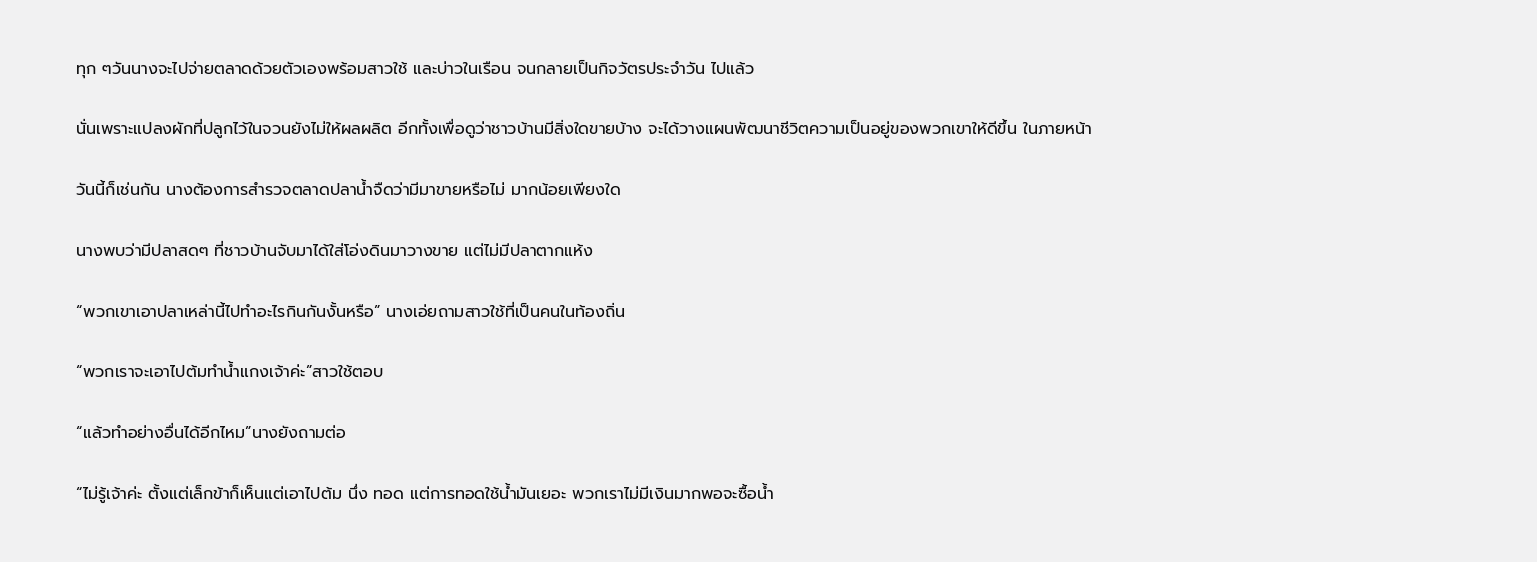ทุก ๆวันนางจะไปจ่ายตลาดด้วยตัวเองพร้อมสาวใช้ และบ่าวในเรือน จนกลายเป็นกิจวัตรประจำวัน ไปแล้ว

นั่นเพราะแปลงผักที่ปลูกไว้ในจวนยังไม่ให้ผลผลิต อีกทั้งเพื่อดูว่าชาวบ้านมีสิ่งใดขายบ้าง จะได้วางแผนพัฒนาชีวิตความเป็นอยู่ของพวกเขาให้ดีขึ้น ในภายหน้า

วันนี้ก็เช่นกัน นางต้องการสำรวจตลาดปลาน้ำจืดว่ามีมาขายหรือไม่ มากน้อยเพียงใด

นางพบว่ามีปลาสดๆ ที่ชาวบ้านจับมาได้ใส่โอ่งดินมาวางขาย แต่ไม่มีปลาตากแห้ง

“พวกเขาเอาปลาเหล่านี้ไปทำอะไรกินกันงั้นหรือ” นางเอ่ยถามสาวใช้ที่เป็นคนในท้องถิ่น

“พวกเราจะเอาไปต้มทำน้ำแกงเจ้าค่ะ”สาวใช้ตอบ

“แล้วทำอย่างอื่นได้อีกไหม”นางยังถามต่อ

“ไม่รู้เจ้าค่ะ ตั้งแต่เล็กข้าก็เห็นแต่เอาไปต้ม นึ่ง ทอด แต่การทอดใช้น้ำมันเยอะ พวกเราไม่มีเงินมากพอจะซื้อน้ำ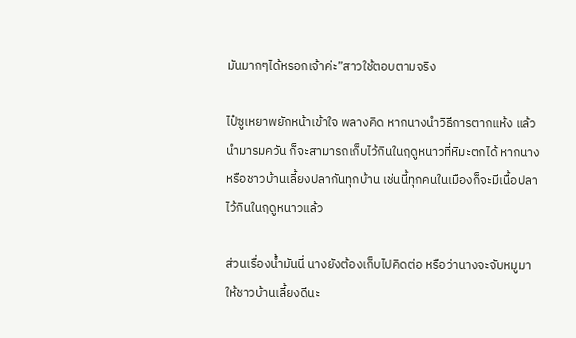มันมากๆได้หรอกเจ้าค่ะ”สาวใช้ตอบตามจริง

ไป๋ซูเหยาพยักหน้าเข้าใจ พลางคิด หากนางนำวิธีการตากแห้ง แล้วนำมารมควัน ก็จะสามารถเก็บไว้กินในฤดูหนาวที่หิมะตกได้ หากนางหรือชาวบ้านเลี้ยงปลากันทุกบ้าน เช่นนี้ทุกคนในเมืองก็จะมีเนื้อปลาไว้กินในฤดูหนาวแล้ว

ส่วนเรื่องน้ำมันนี่ นางยังต้องเก็บไปคิดต่อ หรือว่านางจะจับหมูมาให้ชาวบ้านเลี้ยงดีนะ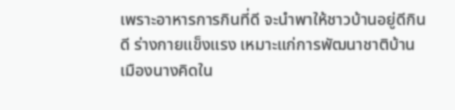เพราะอาหารการกินที่ดี จะนำพาให้ชาวบ้านอยู่ดีกินดี ร่างกายแข็งแรง เหมาะแก่การพัฒนาชาติบ้านเมืองนางคิดใน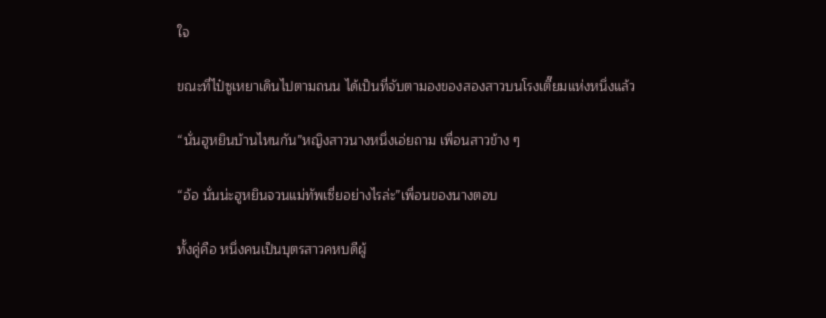ใจ

ขณะที่ไป๋ซูเหยาเดินไปตามถนน ได้เป็นที่จับตามองของสองสาวบนโรงเตี๊ยมแห่งหนึ่งแล้ว

“นั่นฮูหยินบ้านไหนกัน”หญิงสาวนางหนึ่งเอ่ยถาม เพื่อนสาวข้าง ๆ

“อ้อ นั่นน่ะฮูหยินจวนแม่ทัพเซี่ยอย่างไรล่ะ”เพื่อนของนางตอบ

ทั้งคู่คือ หนึ่งคนเป็นบุตรสาวคหบดีผู้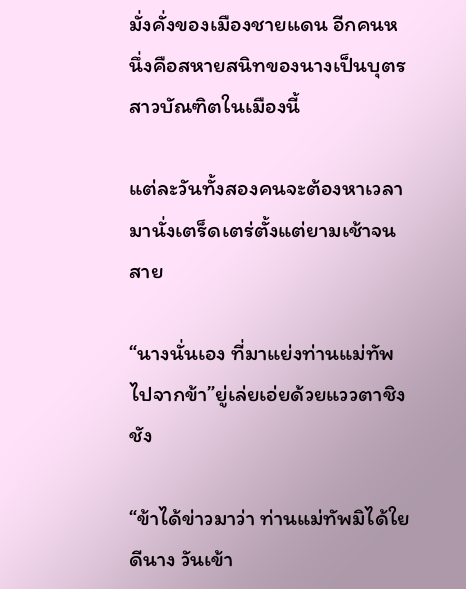มั่งคั่งของเมืองชายแดน อีกคนหนึ่งคือสหายสนิทของนางเป็นบุตรสาวบัณฑิตในเมืองนี้

แต่ละวันทั้งสองคนจะต้องหาเวลามานั่งเตร็ดเตร่ตั้งแต่ยามเช้าจนสาย

“นางนั่นเอง ที่มาแย่งท่านแม่ทัพไปจากข้า”ยู่เล่ยเอ่ยด้วยแววตาชิงชัง

“ข้าได้ข่าวมาว่า ท่านแม่ทัพมิได้ใยดีนาง วันเข้า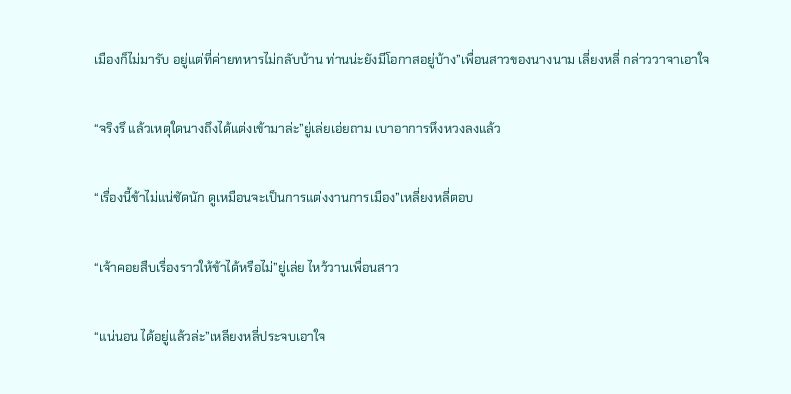เมืองก็ไม่มารับ อยู่แต่ที่ค่ายทหารไม่กลับบ้าน ท่านน่ะยังมีโอกาสอยู่บ้าง”เพื่อนสาวของนางนาม เลี่ยงหลี่ กล่าววาจาเอาใจ

“จริงรึ แล้วเหตุใดนางถึงได้แต่งเข้ามาล่ะ”ยู่เล่ยเอ่ยถาม เบาอาการหึงหวงลงแล้ว

“เรื่องนี้ข้าไม่แน่ชัดนัก ดูเหมือนจะเป็นการแต่งงานการเมือง”เหลี่ยงหลี่ตอบ

“เจ้าคอยสืบเรื่องราวให้ข้าได้หรือไม่”ยู่เล่ย ไหว้วานเพื่อนสาว

“แน่นอน ได้อยู่แล้วล่ะ”เหลียงหลี่ประจบเอาใจ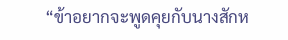“ข้าอยากจะพูดคุยกับนางสักห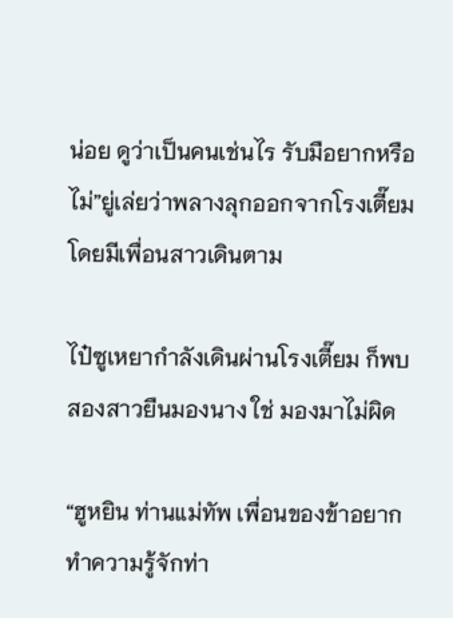น่อย ดูว่าเป็นคนเช่นไร รับมือยากหรือไม่”ยู่เล่ยว่าพลางลุกออกจากโรงเตี๊ยม โดยมีเพื่อนสาวเดินตาม

ไป๋ซูเหยากำลังเดินผ่านโรงเตี๊ยม ก็พบสองสาวยืนมองนาง ใช่ มองมาไม่ผิด

“ฮูหยิน ท่านแม่ทัพ เพื่อนของข้าอยากทำความรู้จักท่า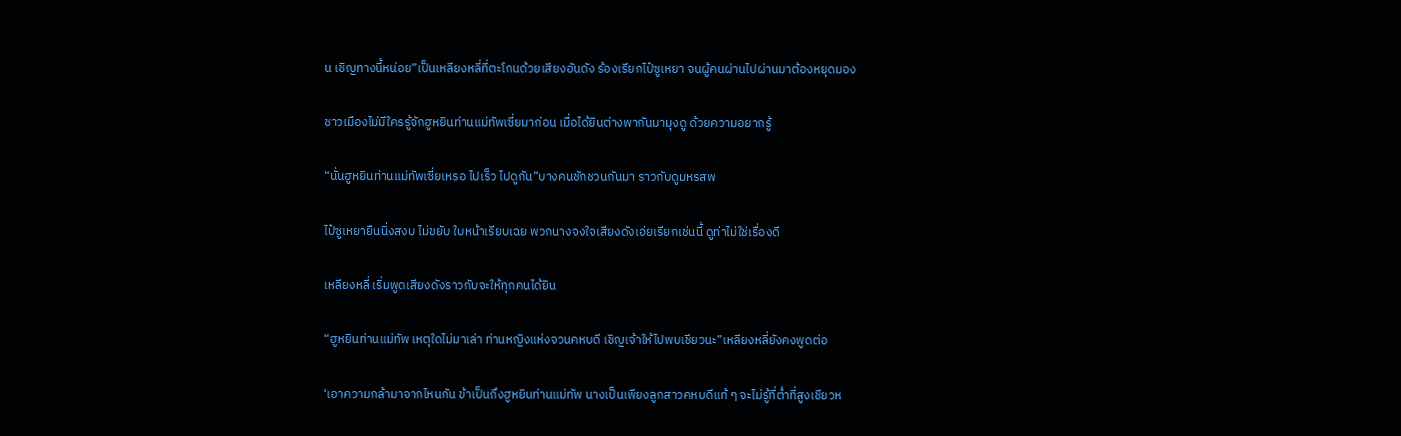น เชิญทางนี้หน่อย”เป็นเหลียงหลี่ที่ตะโกนด้วยเสียงอันดัง ร้องเรียกไป๋ซูเหยา จนผู้คนผ่านไปผ่านมาต้องหยุดมอง

ชาวเมืองไม่มีใครรู้จักฮูหยินท่านแม่ทัพเซี่ยมาก่อน เมื่อได้ยินต่างพากันมามุงดู ด้วยความอยากรู้

“นั่นฮูหยินท่านแม่ทัพเซี่ยเหรอ ไปเร็ว ไปดูกัน”บางคนชักชวนกันมา ราวกับดูมหรสพ

ไป๋ซูเหยายืนนิ่งสงบ ไม่ขยับ ใบหน้าเรียบเฉย พวกนางจงใจเสียงดังเอ่ยเรียกเช่นนี้ ดูท่าไม่ใช่เรื่องดี

เหลียงหลี่ เริ่มพูดเสียงดังราวกับจะให้ทุกคนได้ยิน

“ฮูหยินท่านแม่ทัพ เหตุใดไม่มาเล่า ท่านหญิงแห่งจวนคหบดี เชิญเจ้าให้ไปพบเชียวนะ”เหลียงหลี่ยังคงพูดต่อ

‘เอาความกล้ามาจากไหนกัน ข้าเป็นถึงฮูหยินท่านแม่ทัพ นางเป็นเพียงลูกสาวคหบดีแท้ ๆ จะไม่รู้ที่ต่ำที่สูงเชียวห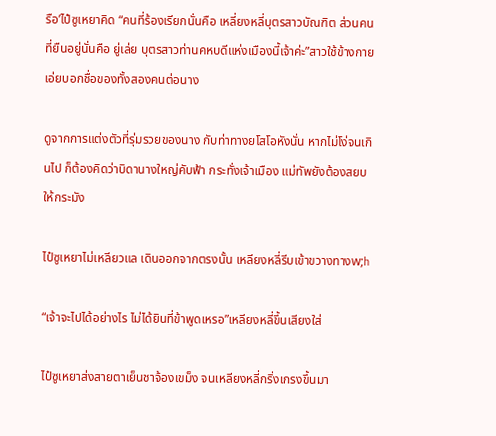รือ’ไป๋ซูเหยาคิด “คนที่ร้องเรียกนั่นคือ เหลี่ยงหลี่บุตรสาวบัณฑิต ส่วนคนที่ยืนอยู่นั่นคือ ยู่เล่ย บุตรสาวท่านคหบดีแห่งเมืองนี้เจ้าค่ะ”สาวใช้ข้างกาย เอ่ยบอกชื่อของทั้งสองคนต่อนาง

ดูจากการแต่งตัวที่รุ่มรวยของนาง กับท่าทางยโสโอหังนั่น หากไม่โง่จนเกินไป ก็ต้องคิดว่าบิดานางใหญ่คับฟ้า กระทั่งเจ้าเมือง แม่ทัพยังต้องสยบให้กระมัง

ไป๋ซูเหยาไม่เหลียวแล เดินออกจากตรงนั้น เหลียงหลี่รีบเข้าขวางทางw;h

“เจ้าจะไปได้อย่างไร ไม่ได้ยินที่ข้าพูดเหรอ”เหลียงหลี่ขึ้นเสียงใส่

ไป๋ซูเหยาส่งสายตาเย็นชาจ้องเขม็ง จนเหลียงหลี่กริ่งเกรงขึ้นมา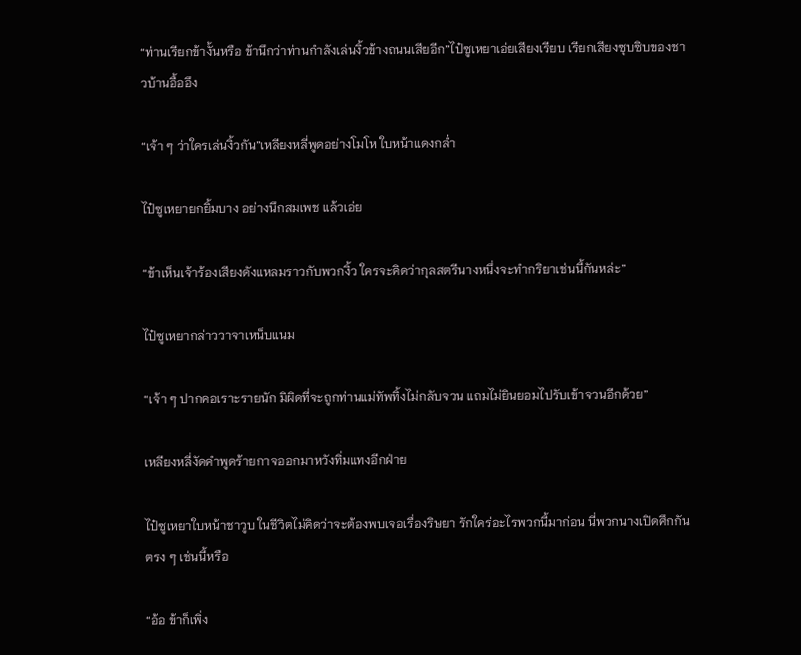“ท่านเรียกข้างั้นหรือ ข้านึกว่าท่านกำลังเล่นงิ้วข้างถนนเสียอีก”ไป๋ซูเหยาเอ่ยเสียงเรียบ เรียกเสียงซุบซิบของชาวบ้านอื้ออึง

“เจ้า ๆ ว่าใครเล่นงิ้วกัน”เหลียงหลี่พูดอย่างโมโห ใบหน้าแดงกล่ำ

ไป๋ซูเหยายกยิ้มบาง อย่างนึกสมเพช แล้วเอ่ย

“ข้าเห็นเจ้าร้องเสียงดังแหลมราวกับพวกงิ้ว ใครจะคิดว่ากุลสตรีนางหนึ่งจะทำกริยาเช่นนี้กันหล่ะ”

ไป๋ซูเหยากล่าววาจาเหน็บแนม

“เจ้า ๆ ปากคอเราะรายนัก มิผิดที่จะถูกท่านแม่ทัพทิ้งไม่กลับจวน แถมไม่ยินยอมไปรับเข้าจวนอีกด้วย”

เหลียงหลี่งัดคำพูดร้ายกาจออกมาหวังทิ่มแทงอีกฝ่าย

ไป๋ซูเหยาใบหน้าชาวูบ ในชีวิตไม่คิดว่าจะต้องพบเจอเรื่องริษยา รักใคร่อะไรพวกนี้มาก่อน นี่พวกนางเปิดศึกกันตรง ๆ เช่นนี้หรือ

“อ้อ ข้าก็เพิ่ง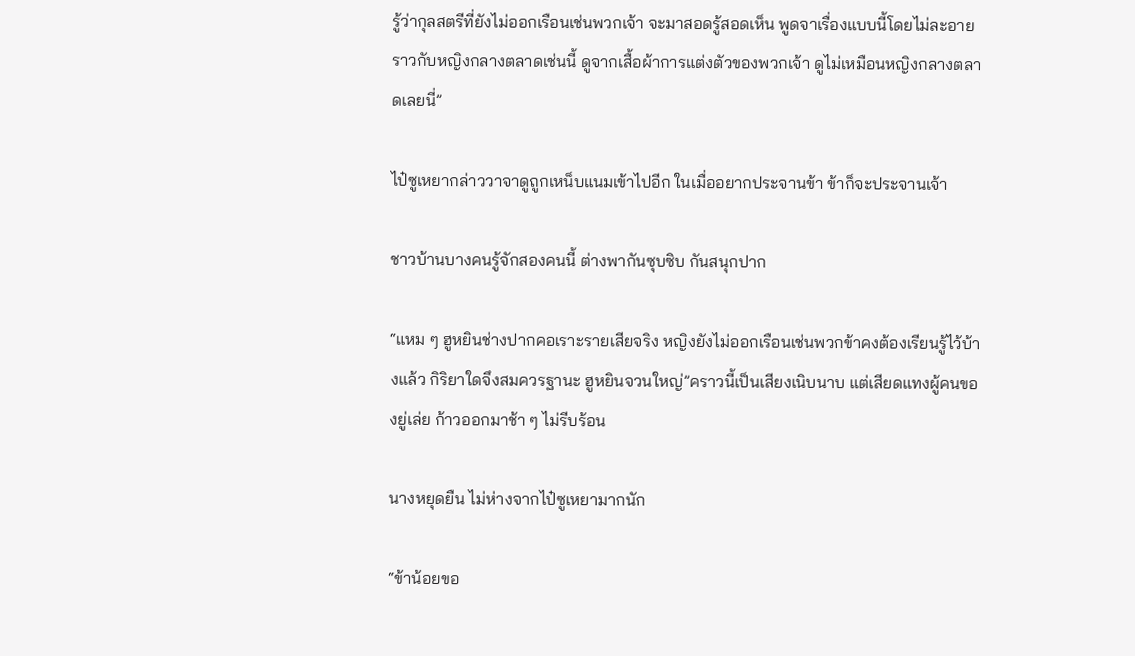รู้ว่ากุลสตรีที่ยังไม่ออกเรือนเช่นพวกเจ้า จะมาสอดรู้สอดเห็น พูดจาเรื่องแบบนี้โดยไม่ละอาย ราวกับหญิงกลางตลาดเช่นนี้ ดูจากเสื้อผ้าการแต่งตัวของพวกเจ้า ดูไม่เหมือนหญิงกลางตลาดเลยนี่”

ไป๋ซูเหยากล่าววาจาดูถูกเหน็บแนมเข้าไปอีก ในเมื่ออยากประจานข้า ข้าก็จะประจานเจ้า

ชาวบ้านบางคนรู้จักสองคนนี้ ต่างพากันซุบซิบ กันสนุกปาก

“แหม ๆ ฮูหยินช่างปากคอเราะรายเสียจริง หญิงยังไม่ออกเรือนเช่นพวกข้าคงต้องเรียนรู้ไว้บ้างแล้ว กิริยาใดจึงสมควรฐานะ ฮูหยินจวนใหญ่”คราวนี้เป็นเสียงเนิบนาบ แต่เสียดแทงผู้คนของยู่เล่ย ก้าวออกมาช้า ๆ ไม่รีบร้อน

นางหยุดยืน ไม่ห่างจากไป๋ซูเหยามากนัก

“ข้าน้อยขอ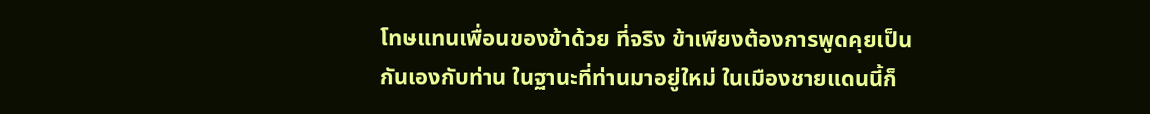โทษแทนเพื่อนของข้าด้วย ที่จริง ข้าเพียงต้องการพูดคุยเป็นกันเองกับท่าน ในฐานะที่ท่านมาอยู่ใหม่ ในเมืองชายแดนนี้ก็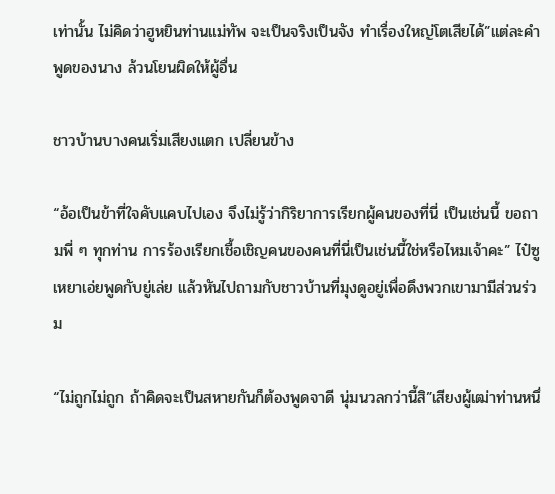เท่านั้น ไม่คิดว่าฮูหยินท่านแม่ทัพ จะเป็นจริงเป็นจัง ทำเรื่องใหญ่โตเสียได้”แต่ละคำพูดของนาง ล้วนโยนผิดให้ผู้อื่น

ชาวบ้านบางคนเริ่มเสียงแตก เปลี่ยนข้าง

“อ้อเป็นข้าที่ใจคับแคบไปเอง จึงไม่รู้ว่ากิริยาการเรียกผู้คนของที่นี่ เป็นเช่นนี้ ขอถามพี่ ๆ ทุกท่าน การร้องเรียกเชื้อเชิญคนของคนที่นี่เป็นเช่นนี้ใช่หรือไหมเจ้าคะ” ไป๋ซูเหยาเอ่ยพูดกับยู่เล่ย แล้วหันไปถามกับชาวบ้านที่มุงดูอยู่เพื่อดึงพวกเขามามีส่วนร่วม

“ไม่ถูกไม่ถูก ถ้าคิดจะเป็นสหายกันก็ต้องพูดจาดี นุ่มนวลกว่านี้สิ”เสียงผู้เฒ่าท่านหนึ่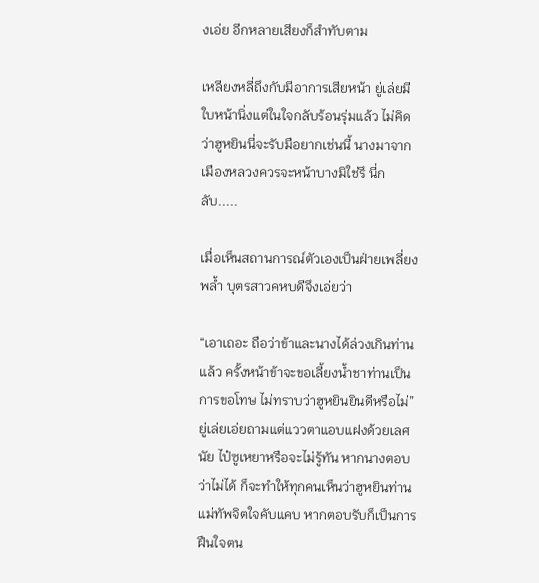งเอ่ย อีกหลายเสียงก็สำทับตาม

เหลียงหลี่ถึงกับมีอาการเสียหน้า ยู่เล่ยมีใบหน้านิ่งแต่ในใจกลับร้อนรุ่มแล้ว ไม่คิดว่าฮูหยินนี่จะรับมือยากเช่นนี้ นางมาจากเมืองหลวงควรจะหน้าบางมิใช่รึ นี่กลับ.....

เมื่อเห็นสถานการณ์ตัวเองเป็นฝ่ายเพลี่ยงพล้ำ บุตรสาวคหบดีจึงเอ่ยว่า

“เอาเถอะ ถือว่าข้าและนางได้ล่วงเกินท่านแล้ว ครั้งหน้าข้าจะขอเลี้ยงน้ำชาท่านเป็นการขอโทษ ไม่ทราบว่าฮูหยินยินดีหรือไม่”ยู่เล่ยเอ่ยถามแต่แววตาแอบแฝงด้วยเลศนัย ไป๋ซูเหยาหรือจะไม่รู้ทัน หากนางตอบว่าไม่ได้ ก็จะทำให้ทุกคนเห็นว่าฮูหยินท่านแม่ทัพจิตใจคับแคบ หากตอบรับก็เป็นการฝืนใจตน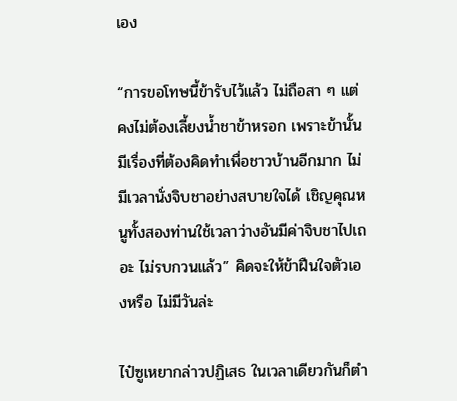เอง

“การขอโทษนี้ข้ารับไว้แล้ว ไม่ถือสา ๆ แต่คงไม่ต้องเลี้ยงน้ำชาข้าหรอก เพราะข้านั้นมีเรื่องที่ต้องคิดทำเพื่อชาวบ้านอีกมาก ไม่มีเวลานั่งจิบชาอย่างสบายใจได้ เชิญคุณหนูทั้งสองท่านใช้เวลาว่างอันมีค่าจิบชาไปเถอะ ไม่รบกวนแล้ว” คิดจะให้ข้าฝืนใจตัวเองหรือ ไม่มีวันล่ะ

ไป๋ซูเหยากล่าวปฏิเสธ ในเวลาเดียวกันก็ตำ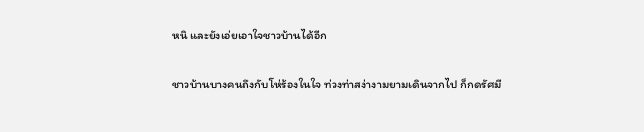หนิ และยังเอ่ยเอาใจชาวบ้านได้อีก

ชาวบ้านบางคนถึงกับโห่ร้องในใจ ท่วงท่าสง่างามยามเดินจากไป ก็กดรัศมี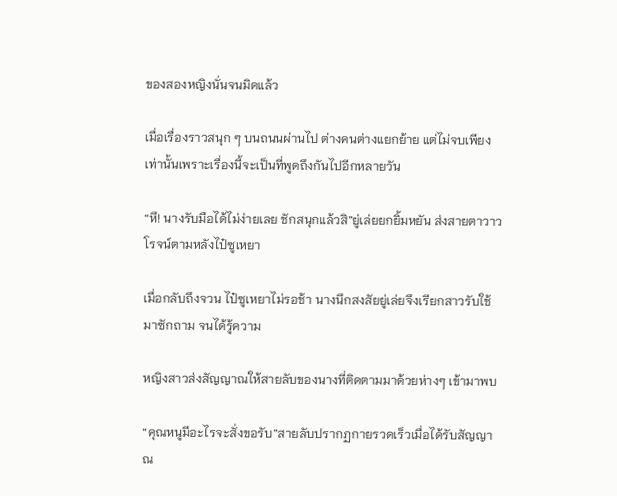ของสองหญิงนั่นจนมิดแล้ว

เมื่อเรื่องราวสนุก ๆ บนถนนผ่านไป ต่างคนต่างแยกย้าย แต่ไม่จบเพียงเท่านั้นเพราะเรื่องนี้จะเป็นที่พูดถึงกันไปอีกหลายวัน

“หึ! นางรับมือได้ไม่ง่ายเลย ชักสนุกแล้วสิ”ยู่เล่ยยกยิ้มหยัน ส่งสายตาวาวโรจน์ตามหลังไป๋ซูเหยา

เมื่อกลับถึงจวน ไป๋ซูเหยาไม่รอช้า นางนึกสงสัยยู่เล่ยจึงเรียกสาวรับใช้มาซักถาม จนได้รู้ความ

หญิงสาวส่งสัญญาณให้สายลับของนางที่ติดตามมาด้วยห่างๆ เข้ามาพบ

“คุณหนูมีอะไรจะสั่งขอรับ”สายลับปรากฏกายรวดเร็วเมื่อได้รับสัญญาณ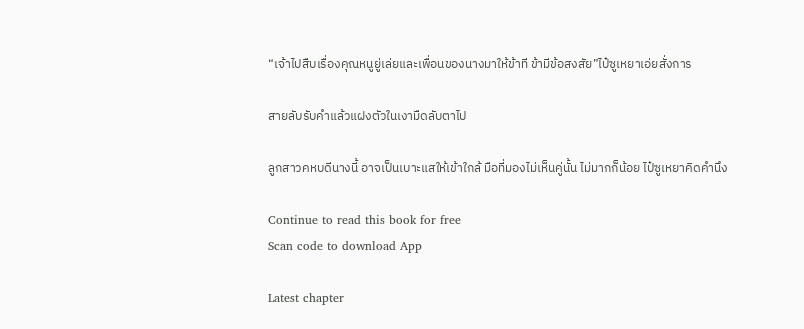“เจ้าไปสืบเรื่องคุณหนูยู่เล่ยและเพื่อนของนางมาให้ข้าที ข้ามีข้อสงสัย”ไป๋ซูเหยาเอ่ยสั่งการ

สายลับรับคำแล้วแฝงตัวในเงามืดลับตาไป

ลูกสาวคหบดีนางนี้ อาจเป็นเบาะแสให้เข้าใกล้ มือที่มองไม่เห็นคู่นั้น ไม่มากก็น้อย ไป๋ซูเหยาคิดคำนึง

Continue to read this book for free
Scan code to download App

Latest chapter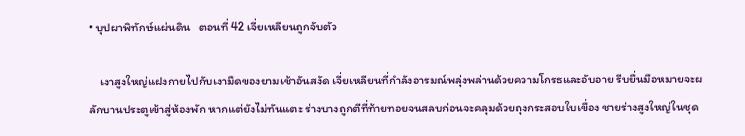• บุปผาพิทักษ์แผ่นดิน   ตอนที่ 42 เจี่ยเหลียนถูกจับตัว

    เงาสูงใหญ่แฝงกายไปกับเงามืดของยามเช้าอันสงัด เจี่ยเหลียนที่กำลังอารมณ์พลุ่งพล่านด้วยความโกรธและอับอาย รีบยื่นมือหมายจะผลักบานประตูเข้าสู่ห้องพัก หากแต่ยังไม่ทันแตะ ร่างบางถูกตีที่ท้ายทอยจนสลบก่อนจะคลุมด้วยถุงกระสอบใบเขื่อง ชายร่างสูงใหญ่ในชุด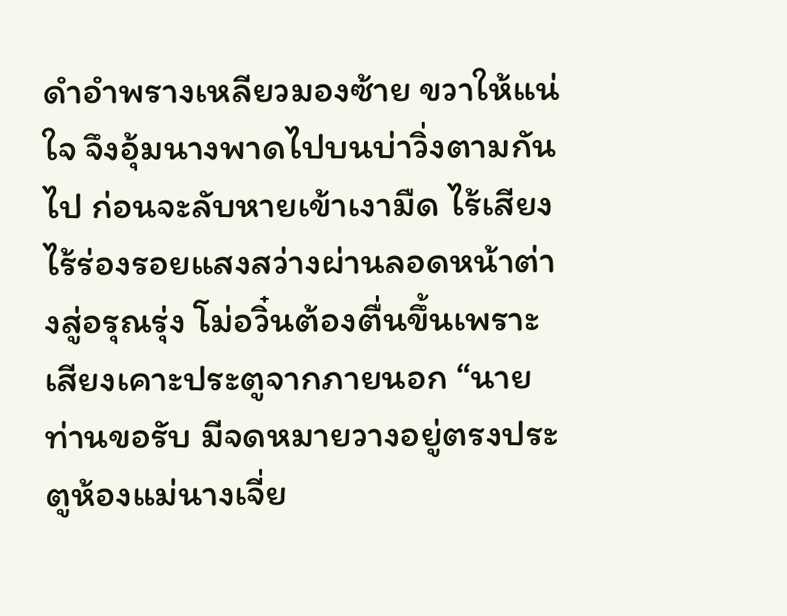ดำอำพรางเหลียวมองซ้าย ขวาให้แน่ใจ จึงอุ้มนางพาดไปบนบ่าวิ่งตามกันไป ก่อนจะลับหายเข้าเงามืด ไร้เสียง ไร้ร่องรอยแสงสว่างผ่านลอดหน้าต่างสู่อรุณรุ่ง โม่อวิ๋นต้องตื่นขึ้นเพราะเสียงเคาะประตูจากภายนอก “นายท่านขอรับ มีจดหมายวางอยู่ตรงประตูห้องแม่นางเจี่ย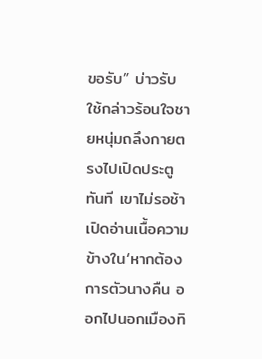ขอรับ” บ่าวรับใช้กล่าวร้อนใจชายหนุ่มถลึงกายตรงไปเปิดประตูทันที เขาไม่รอช้าเปิดอ่านเนื้อความข้างใน‘หากต้องการตัวนางคืน ออกไปนอกเมืองทิ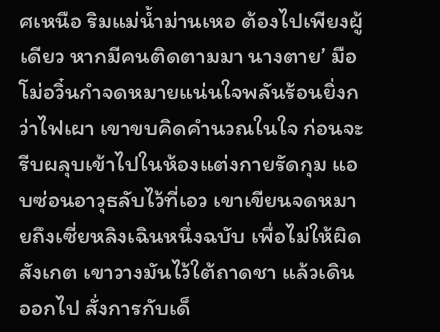ศเหนือ ริมแม่น้ำม่านเหอ ต้องไปเพียงผู้เดียว หากมีคนติดตามมา นางตาย’ มือโม่อวิ๋นกำจดหมายแน่นใจพลันร้อนยิ่งกว่าไฟเผา เขาขบคิดคำนวณในใจ ก่อนจะรีบผลุบเข้าไปในห้องแต่งกายรัดกุม แอบซ่อนอาวุธลับไว้ที่เอว เขาเขียนจดหมายถึงเซี่ยหลิงเฉินหนึ่งฉบับ เพื่อไม่ให้ผิดสังเกต เขาวางมันไว้ใต้ถาดชา แล้วเดินออกไป สั่งการกับเด็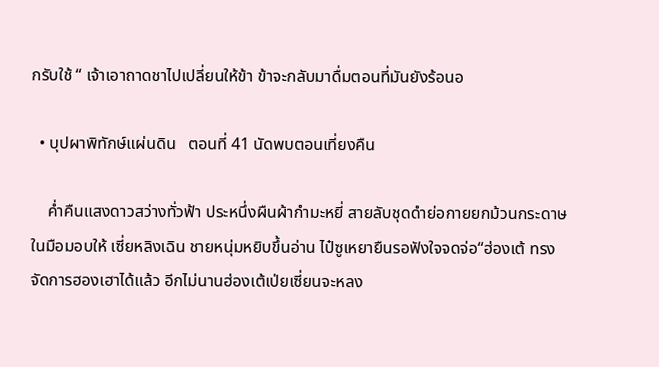กรับใช้ “ เจ้าเอาถาดชาไปเปลี่ยนให้ข้า ข้าจะกลับมาดื่มตอนที่มันยังร้อนอ

  • บุปผาพิทักษ์แผ่นดิน   ตอนที่ 41 นัดพบตอนเที่ยงคืน

    ค่ำคืนแสงดาวสว่างทั่วฟ้า ประหนึ่งผืนผ้ากำมะหยี่ สายลับชุดดำย่อกายยกม้วนกระดาษในมือมอบให้ เซี่ยหลิงเฉิน ชายหนุ่มหยิบขึ้นอ่าน ไป๋ซูเหยายืนรอฟังใจจดจ่อ“ฮ่องเต้ ทรงจัดการฮองเฮาได้แล้ว อีกไม่นานฮ่องเต้เป่ยเซี่ยนจะหลง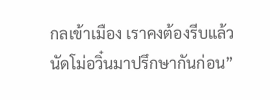กลเข้าเมือง เราคงต้องรีบแล้ว นัดโม่อวิ๋นมาปรึกษากันก่อน”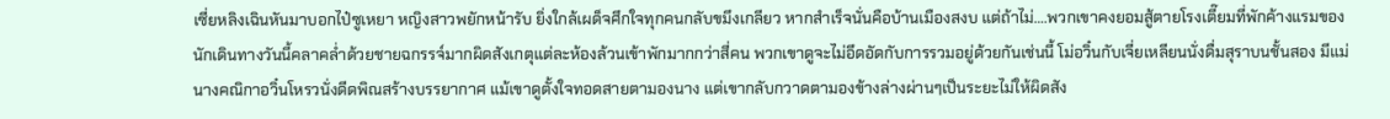เซี่ยหลิงเฉินหันมาบอกไป๋ซูเหยา หญิงสาวพยักหน้ารับ ยิ่งใกล้เผด็จศึกใจทุกคนกลับขมึงเกลียว หากสำเร็จนั่นคือบ้านเมืองสงบ แต่ถ้าไม่….พวกเขาคงยอมสู้ตายโรงเตี๊ยมที่พักค้างแรมของนักเดินทางวันนี้คลาคล่ำด้วยชายฉกรรจ์มากผิดสังเกตุแต่ละห้องล้วนเข้าพักมากกว่าสี่คน พวกเขาดูจะไม่อึดอัดกับการรวมอยู่ด้วยกันเช่นนี้ โม่อวิ๋นกับเจี่ยเหลียนนั่งดื่มสุราบนชั้นสอง มีแม่นางคณิกาอวิ๋นโหรวนั่งดีดพิณสร้างบรรยากาศ แม้เขาดูตั้งใจทอดสายตามองนาง แต่เขากลับกวาดตามองข้างล่างผ่านๆเป็นระยะไม่ให้ผิดสัง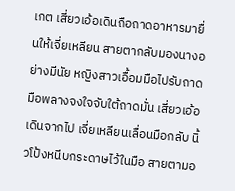เกต เสี่ยวเอ้อเดินถือถาดอาหารมายื่นให้เจี่ยเหลียน สายตากลับมองนางอย่างมีนัย หญิงสาวเอื้อมมือไปรับถาดมือพลางจงใจจับใต้ถาดมั่น เสี่ยวเอ้อเดินจากไป เจี่ยเหลียนเลื่อนมือกลับ นิ้วโป้งหนีบกระดาษไว้ในมือ สายตามอ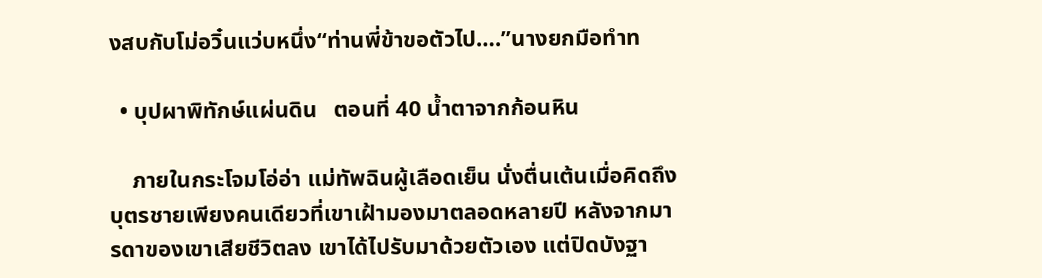งสบกับโม่อวิ๋นแว่บหนึ่ง“ท่านพี่ข้าขอตัวไป….”นางยกมือทำท

  • บุปผาพิทักษ์แผ่นดิน   ตอนที่ 40 น้ำตาจากก้อนหิน

    ภายในกระโจมโอ่อ่า แม่ทัพฉินผู้เลือดเย็น นั่งตื่นเต้นเมื่อคิดถึงบุตรชายเพียงคนเดียวที่เขาเฝ้ามองมาตลอดหลายปี หลังจากมารดาของเขาเสียชีวิตลง เขาได้ไปรับมาด้วยตัวเอง แต่ปิดบังฐา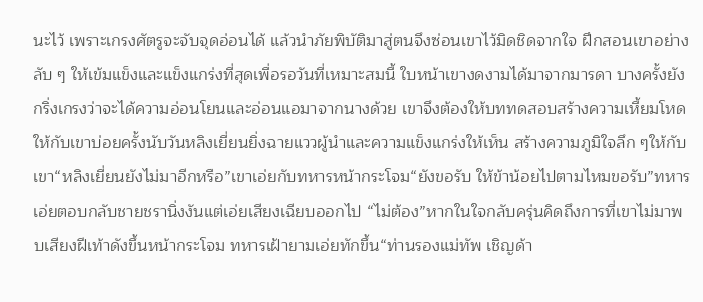นะไว้ เพราะเกรงศัตรูจะจับจุดอ่อนได้ แล้วนำภัยพิบัติมาสู่ตนจึงซ่อนเขาไว้มิดชิดจากใจ ฝึกสอนเขาอย่างลับ ๆ ให้เข้มแข็งและแข็งแกร่งที่สุดเพื่อรอวันที่เหมาะสมนี้ ใบหน้าเขางดงามได้มาจากมารดา บางครั้งยังกริ่งเกรงว่าจะได้ความอ่อนโยนและอ่อนแอมาจากนางด้วย เขาจึงต้องให้บททดสอบสร้างความเหี้ยมโหดให้กับเขาบ่อยครั้งนับวันหลิงเยี่ยนยิ่งฉายแววผู้นำและความแข็งแกร่งให้เห็น สร้างความภูมิใจลึก ๆให้กับเขา“หลิงเยี่ยนยังไม่มาอีกหรือ”เขาเอ่ยกับทหารหน้ากระโจม“ยังขอรับ ให้ข้าน้อยไปตามไหมขอรับ”ทหารเอ่ยตอบกลับชายชรานิ่งงันแต่เอ่ยเสียงเฉียบออกไป “ไม่ต้อง”หากในใจกลับครุ่นคิดถึงการที่เขาไม่มาพบเสียงฝีเท้าดังขึ้นหน้ากระโจม ทหารเฝ้ายามเอ่ยทักขึ้น“ท่านรองแม่ทัพ เชิญด้า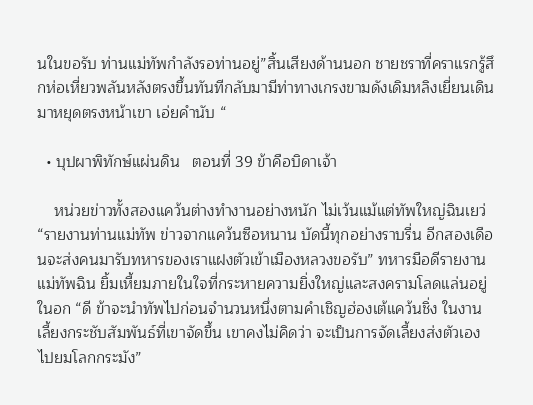นในขอรับ ท่านแม่ทัพกำลังรอท่านอยู่”สิ้นเสียงด้านนอก ชายชราที่คราแรกรู้สึกห่อเหี่ยวพลันหลังตรงขึ้นทันทีกลับมามีท่าทางเกรงขามดังเดิมหลิงเยี่ยนเดินมาหยุดตรงหน้าเขา เอ่ยคำนับ “

  • บุปผาพิทักษ์แผ่นดิน   ตอนที่ 39 ข้าคือบิดาเจ้า

    หน่วยข่าวทั้งสองแคว้นต่างทำงานอย่างหนัก ไม่เว้นแม้แต่ทัพใหญ่ฉินเยว่ “รายงานท่านแม่ทัพ ข่าวจากแคว้นซือหนาน บัดนี้ทุกอย่างราบรื่น อีกสองเดือนจะส่งคนมารับทหารของเราแฝงตัวเข้าเมืองหลวงขอรับ” ทหารมือดีรายงาน แม่ทัพฉิน ยิ้มเหี้ยมภายในใจที่กระหายความยิ่งใหญ่และสงครามโลดแล่นอยู่ในอก “ดี ข้าจะนำทัพไปก่อนจำนวนหนึ่งตามคำเชิญฮ่องเต้แคว้นชิ่ง ในงานเลี้ยงกระชับสัมพันธ์ที่เขาจัดขึ้น เขาคงไม่คิดว่า จะเป็นการจัดเลี้ยงส่งตัวเองไปยมโลกกระมัง”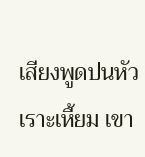เสียงพูดปนหัวเราะเหี้ยม เขา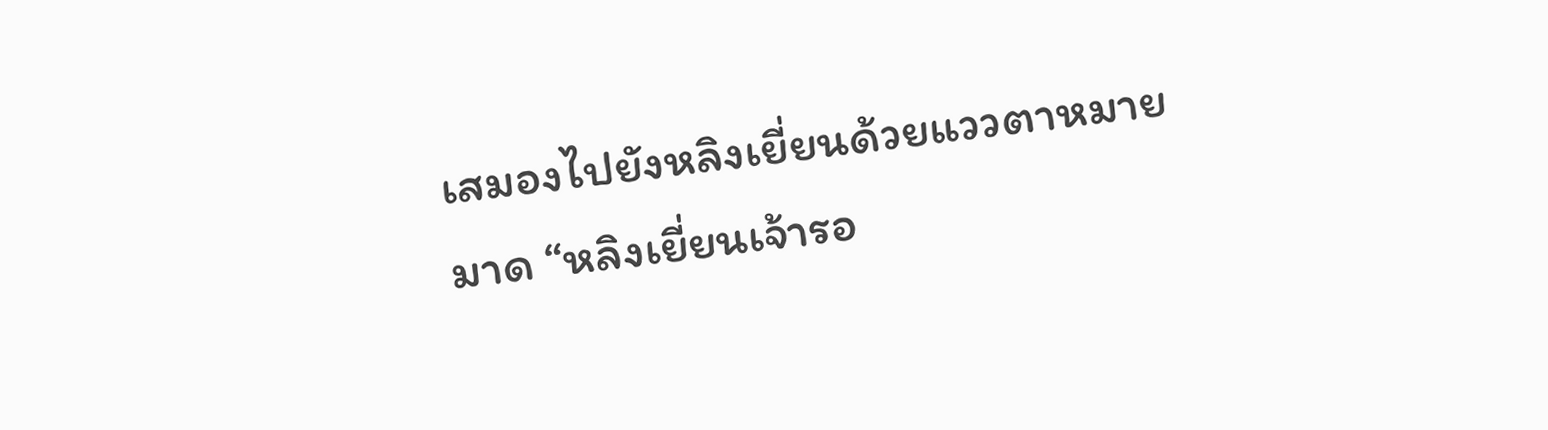เสมองไปยังหลิงเยี่ยนด้วยแววตาหมายมาด “หลิงเยี่ยนเจ้ารอ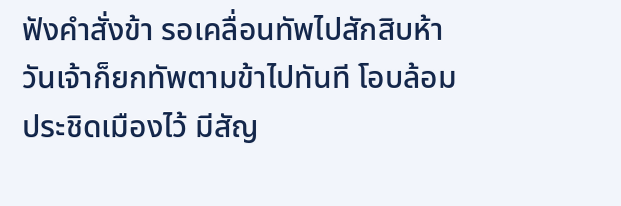ฟังคำสั่งข้า รอเคลื่อนทัพไปสักสิบห้าวันเจ้าก็ยกทัพตามข้าไปทันที โอบล้อมประชิดเมืองไว้ มีสัญ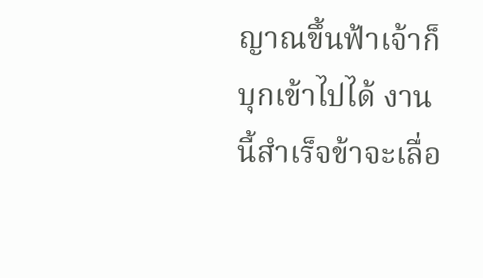ญาณขึ้นฟ้าเจ้าก็บุกเข้าไปได้ งานนี้สำเร็จข้าจะเลื่อ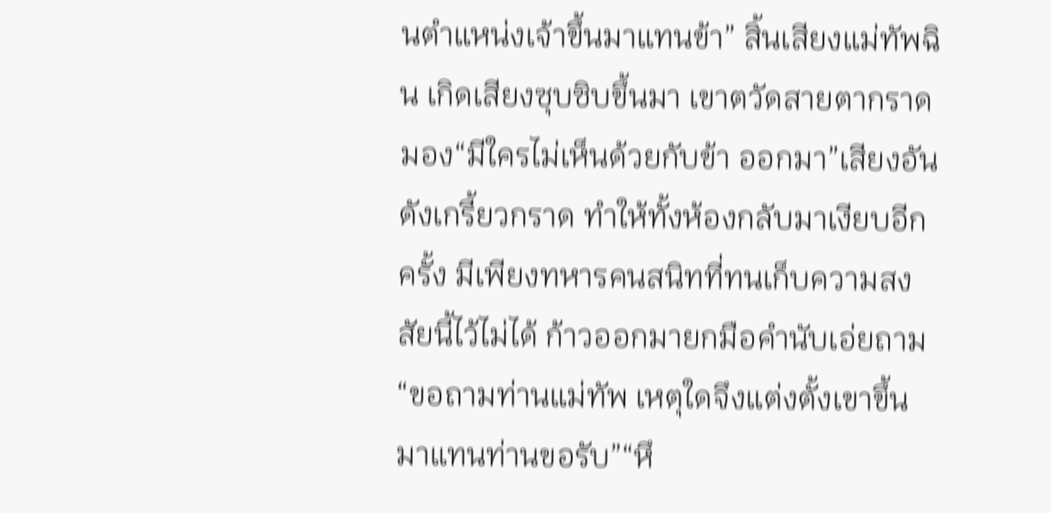นตำแหน่งเจ้าขึ้นมาแทนข้า” สิ้นเสียงแม่ทัพฉิน เกิดเสียงซุบซิบขึ้นมา เขาตวัดสายตากราดมอง“มีใครไม่เห็นด้วยกับข้า ออกมา”เสียงอันดังเกรี้ยวกราด ทำให้ทั้งห้องกลับมาเงียบอีกครั้ง มีเพียงทหารคนสนิทที่ทนเก็บความสงสัยนี้ไว้ไม่ได้ ก้าวออกมายกมือคำนับเอ่ยถาม“ขอถามท่านแม่ทัพ เหตุใดจึงแต่งตั้งเขาขึ้นมาแทนท่านขอรับ”“หึ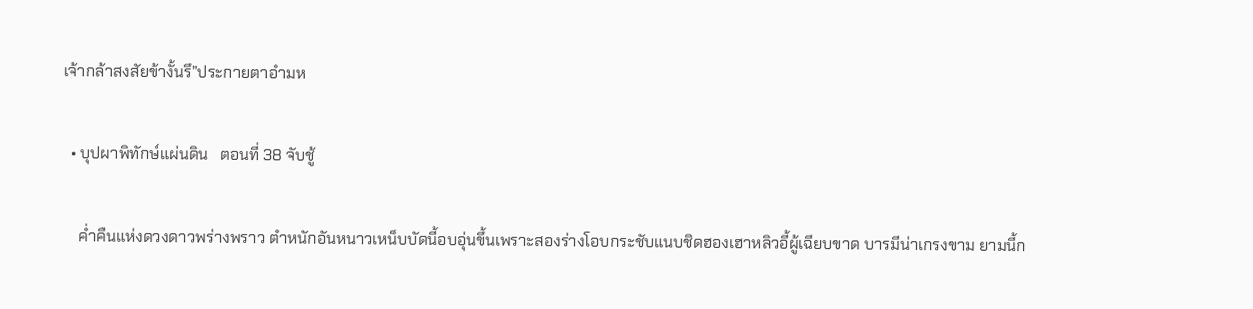เจ้ากล้าสงสัยข้างั้นรึ”ประกายตาอำมห

  • บุปผาพิทักษ์แผ่นดิน   ตอนที่ 38 จับชู้

    ค่ำคืนแห่งดวงดาวพร่างพราว ตำหนักอันหนาวเหน็บบัดนี้อบอุ่นขึ้นเพราะสองร่างโอบกระชับแนบชิดฮองเฮาหลิวอี้ผู้เฉียบขาด บารมีน่าเกรงขาม ยามนี้ก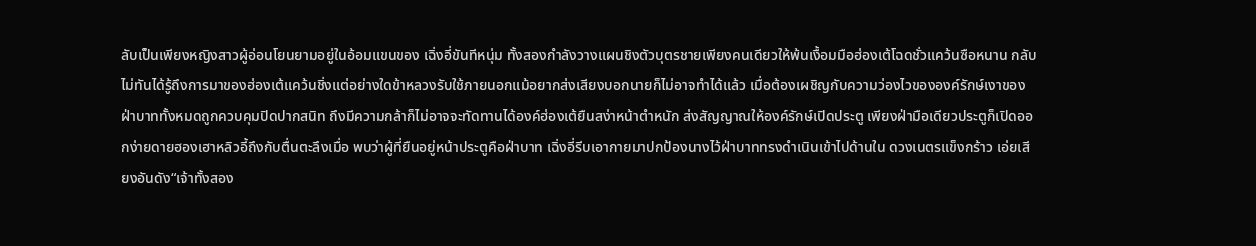ลับเป็นเพียงหญิงสาวผู้อ่อนโยนยามอยู่ในอ้อมแขนของ เฉิ่งอี่ขันทีหนุ่ม ทั้งสองกำลังวางแผนชิงตัวบุตรชายเพียงคนเดียวให้พ้นเงื้อมมือฮ่องเต้โฉดชั่วแคว้นซือหนาน กลับไม่ทันได้รู้ถึงการมาของฮ่องเต้แคว้นชิ่งแต่อย่างใดข้าหลวงรับใช้ภายนอกแม้อยากส่งเสียงบอกนายก็ไม่อาจทำได้แล้ว เมื่อต้องเผชิญกับความว่องไวขององค์รักษ์เงาของฝ่าบาททั้งหมดถูกควบคุมปิดปากสนิท ถึงมีความกล้าก็ไม่อาจจะทัดทานได้องค์ฮ่องเต้ยืนสง่าหน้าตำหนัก ส่งสัญญาณให้องค์รักษ์เปิดประตู เพียงฝ่ามือเดียวประตูก็เปิดออกง่ายดายฮองเฮาหลิวอี้ถึงกับตื่นตะลึงเมื่อ พบว่าผู้ที่ยืนอยู่หน้าประตูคือฝ่าบาท เฉิ่งอี่รีบเอากายมาปกป้องนางไว้ฝ่าบาททรงดำเนินเข้าไปด้านใน ดวงเนตรแข็งกร้าว เอ่ยเสียงอันดัง“เจ้าทั้งสอง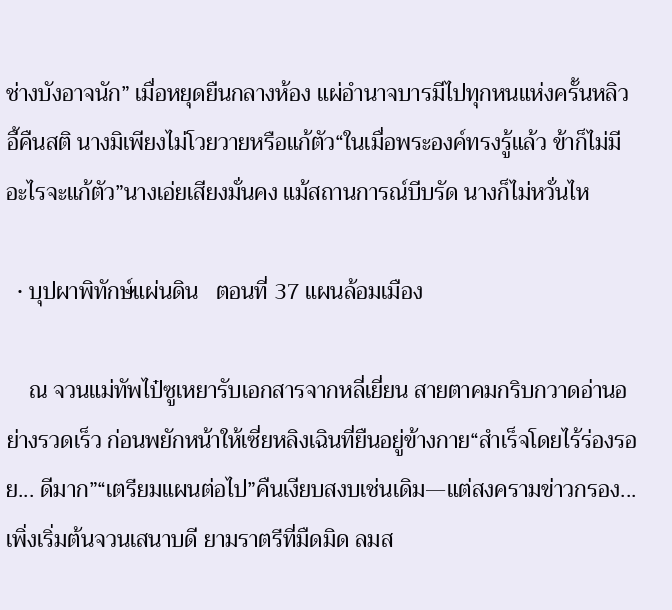ช่างบังอาจนัก” เมื่อหยุดยืนกลางห้อง แผ่อำนาจบารมีไปทุกหนแห่งครั้นหลิวอี้คืนสติ นางมิเพียงไม่โวยวายหรือแก้ตัว“ในเมื่อพระองค์ทรงรู้แล้ว ข้าก็ไม่มีอะไรจะแก้ตัว”นางเอ่ยเสียงมั่นคง แม้สถานการณ์บีบรัด นางก็ไม่หวั่นไห

  • บุปผาพิทักษ์แผ่นดิน   ตอนที่ 37 แผนล้อมเมือง

    ณ จวนแม่ทัพไป๋ซูเหยารับเอกสารจากหลี่เยี่ยน สายตาคมกริบกวาดอ่านอย่างรวดเร็ว ก่อนพยักหน้าให้เซี่ยหลิงเฉินที่ยืนอยู่ข้างกาย“สำเร็จโดยไร้ร่องรอย... ดีมาก”“เตรียมแผนต่อไป”คืนเงียบสงบเช่นเดิม—แต่สงครามข่าวกรอง...เพิ่งเริ่มต้นจวนเสนาบดี ยามราตรีที่มืดมิด ลมส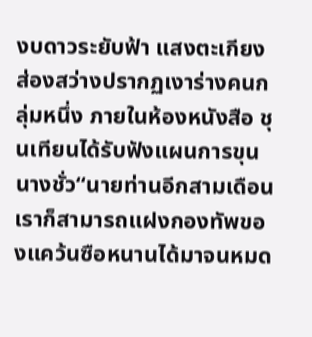งบดาวระยับฟ้า แสงตะเกียงส่องสว่างปรากฏเงาร่างคนกลุ่มหนึ่ง ภายในห้องหนังสือ ชุนเทียนได้รับฟังแผนการขุนนางชั่ว“นายท่านอีกสามเดือนเราก็สามารถแฝงกองทัพของแคว้นซือหนานได้มาจนหมด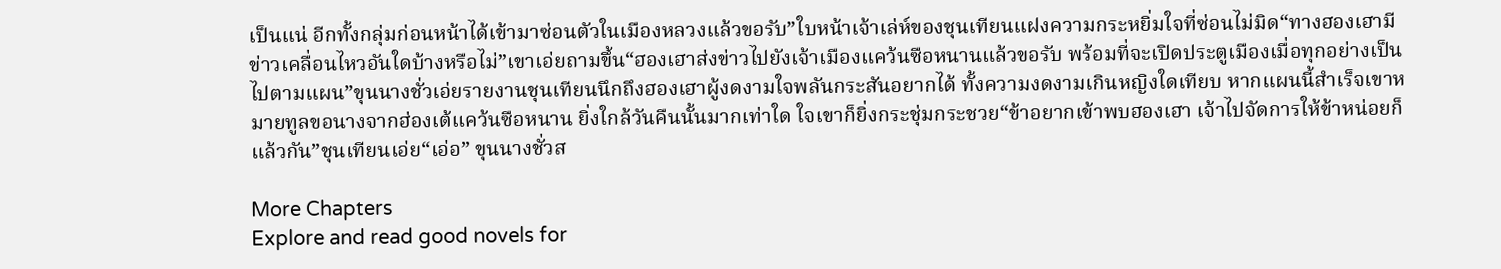เป็นแน่ อีกทั้งกลุ่มก่อนหน้าได้เข้ามาซ่อนตัวในเมืองหลวงแล้วขอรับ”ใบหน้าเจ้าเล่ห์ของชุนเทียนแฝงความกระหยิ่มใจที่ซ่อนไม่มิด“ทางฮองเฮามีข่าวเคลื่อนไหวอันใดบ้างหรือไม่”เขาเอ่ยถามขึ้น“ฮองเฮาส่งข่าวไปยังเจ้าเมืองแคว้นซือหนานแล้วขอรับ พร้อมที่จะเปิดประตูเมืองเมื่อทุกอย่างเป็นไปตามแผน”ขุนนางชั่วเอ่ยรายงานชุนเทียนนึกถึงฮองเฮาผู้งดงามใจพลันกระสันอยากได้ ทั้งความงดงามเกินหญิงใดเทียบ หากแผนนี้สำเร็จเขาหมายทูลขอนางจากฮ่องเต้แคว้นซือหนาน ยิ่งใกล้วันคืนนั้นมากเท่าใด ใจเขาก็ยิ่งกระชุ่มกระชวย“ข้าอยากเข้าพบฮองเฮา เจ้าไปจัดการให้ข้าหน่อยก็แล้วกัน”ชุนเทียนเอ่ย“เอ่อ” ขุนนางชั่วส

More Chapters
Explore and read good novels for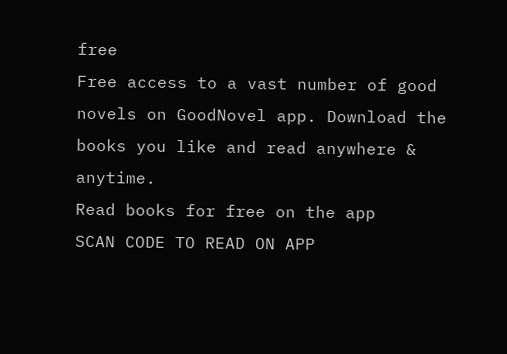free
Free access to a vast number of good novels on GoodNovel app. Download the books you like and read anywhere & anytime.
Read books for free on the app
SCAN CODE TO READ ON APP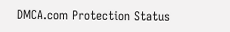DMCA.com Protection Status